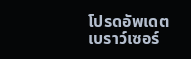โปรดอัพเดตเบราว์เซอร์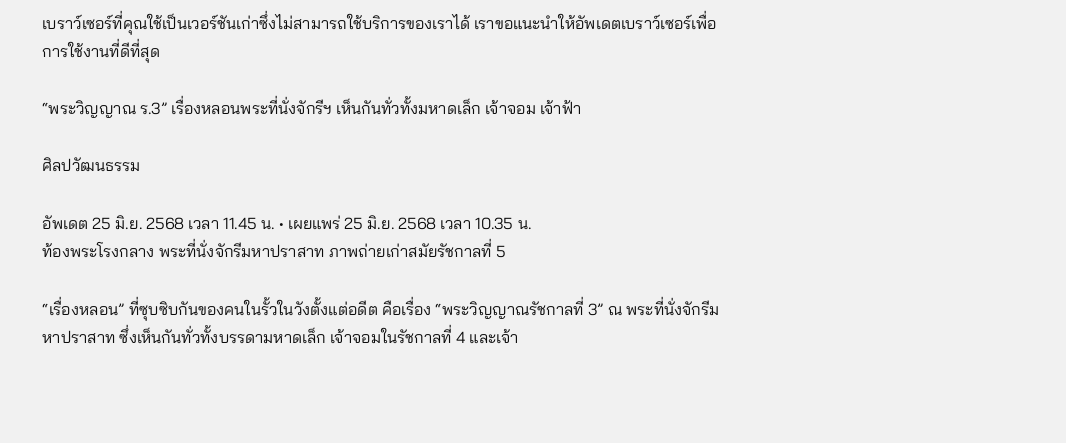เบราว์เซอร์ที่คุณใช้เป็นเวอร์ชันเก่าซึ่งไม่สามารถใช้บริการของเราได้ เราขอแนะนำให้อัพเดตเบราว์เซอร์เพื่อการใช้งานที่ดีที่สุด

“พระวิญญาณ ร.3” เรื่องหลอนพระที่นั่งจักรีฯ เห็นกันทั่วทั้งมหาดเล็ก เจ้าจอม เจ้าฟ้า

ศิลปวัฒนธรรม

อัพเดต 25 มิ.ย. 2568 เวลา 11.45 น. • เผยแพร่ 25 มิ.ย. 2568 เวลา 10.35 น.
ท้องพระโรงกลาง พระที่นั่งจักรีมหาปราสาท ภาพถ่ายเก่าสมัยรัชกาลที่ 5

“เรื่องหลอน” ที่ซุบซิบกันของคนในรั้วในวังตั้งแต่อดีต คือเรื่อง “พระวิญญาณรัชกาลที่ 3” ณ พระที่นั่งจักรีมหาปราสาท ซึ่งเห็นกันทั่วทั้งบรรดามหาดเล็ก เจ้าจอมในรัชกาลที่ 4 และเจ้า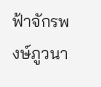ฟ้าจักรพงษ์ภูวนา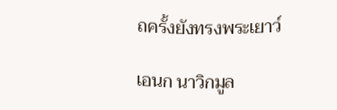ถครั้งยังทรงพระเยาว์

เอนก นาวิกมูล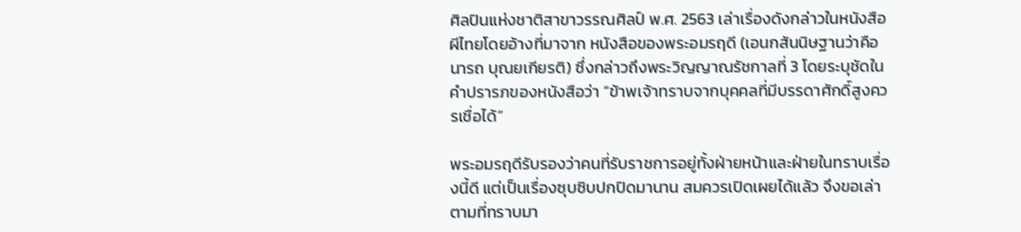ศิลปินแห่งชาติสาขาวรรณศิลป์ พ.ศ. 2563 เล่าเรื่องดังกล่าวในหนังสือ ผีไทยโดยอ้างที่มาจาก หนังสือของพระอมรฤดี (เอนกสันนิษฐานว่าคือ นารถ บุณยเกียรติ) ซึ่งกล่าวถึงพระวิญญาณรัชกาลที่ 3 โดยระบุชัดในคำปรารภของหนังสือว่า “ข้าพเจ้าทราบจากบุคคลที่มีบรรดาศักดิ์สูงควรเชื่อได้”

พระอมรฤดีรับรองว่าคนที่รับราชการอยู่ทั้งฝ่ายหน้าและฝ่ายในทราบเรื่องนี้ดี แต่เป็นเรื่องซุบซิบปกปิดมานาน สมควรเปิดเผยได้แล้ว จึงขอเล่าตามที่ทราบมา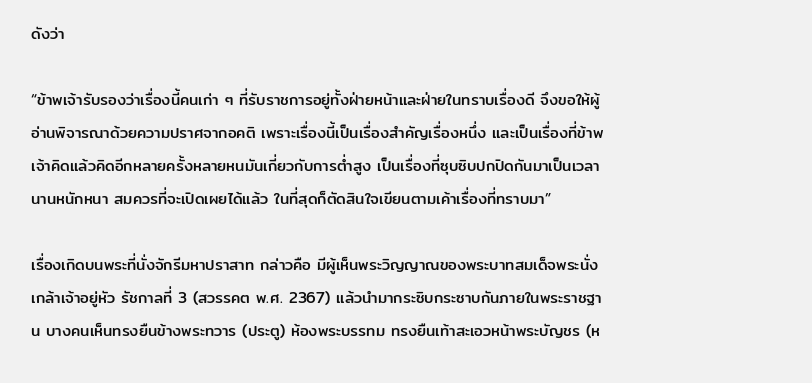ดังว่า

“ข้าพเจ้ารับรองว่าเรื่องนี้คนเก่า ๆ ที่รับราชการอยู่ทั้งฝ่ายหน้าและฝ่ายในทราบเรื่องดี จึงขอให้ผู้อ่านพิจารณาด้วยความปราศจากอคติ เพราะเรื่องนี้เป็นเรื่องสำคัญเรื่องหนึ่ง และเป็นเรื่องที่ข้าพเจ้าคิดแล้วคิดอีกหลายครั้งหลายหนมันเกี่ยวกับการต่ำสูง เป็นเรื่องที่ซุบซิบปกปิดกันมาเป็นเวลานานหนักหนา สมควรที่จะเปิดเผยได้แล้ว ในที่สุดก็ตัดสินใจเขียนตามเค้าเรื่องที่ทราบมา”

เรื่องเกิดบนพระที่นั่งจักรีมหาปราสาท กล่าวคือ มีผู้เห็นพระวิญญาณของพระบาทสมเด็จพระนั่งเกล้าเจ้าอยู่หัว รัชกาลที่ 3 (สวรรคต พ.ศ. 2367) แล้วนำมากระซิบกระซาบกันภายในพระราชฐาน บางคนเห็นทรงยืนข้างพระทวาร (ประตู) ห้องพระบรรทม ทรงยืนเท้าสะเอวหน้าพระบัญชร (ห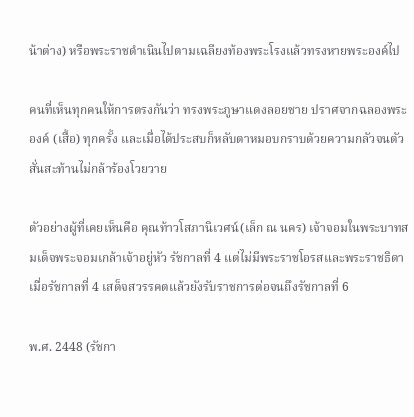น้าต่าง) หรือพระราชดำเนินไปตามเฉลียงท้องพระโรงแล้วทรงหายพระองค์ไป

คนที่เห็นทุกคนให้การตรงกันว่า ทรงพระภูษาแดงลอยชาย ปราศจากฉลองพระองค์ (เสื้อ) ทุกครั้ง และเมื่อได้ประสบก็หลับตาหมอบกราบด้วยความกลัวจนตัวสั่นสะท้านไม่กล้าร้องโวยวาย

ตัวอย่างผู้ที่เคยเห็นคือ คุณท้าวโสภานิเวศน์(เล็ก ณ นคร) เจ้าจอมในพระบาทสมเด็จพระจอมเกล้าเจ้าอยู่หัว รัชกาลที่ 4 แต่ไม่มีพระราชโอรสและพระราชธิดา เมื่อรัชกาลที่ 4 เสด็จสวรรคตแล้วยังรับราชการต่อจนถึงรัชกาลที่ 6

พ.ศ. 2448 (รัชกา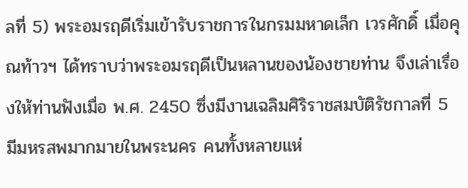ลที่ 5) พระอมรฤดีเริ่มเข้ารับราชการในกรมมหาดเล็ก เวรศักดิ์ เมื่อคุณท้าวฯ ได้ทราบว่าพระอมรฤดีเป็นหลานของน้องชายท่าน จึงเล่าเรื่องให้ท่านฟังเมื่อ พ.ศ. 2450 ซึ่งมีงานเฉลิมศิริราชสมบัติรัชกาลที่ 5 มีมหรสพมากมายในพระนคร คนทั้งหลายแห่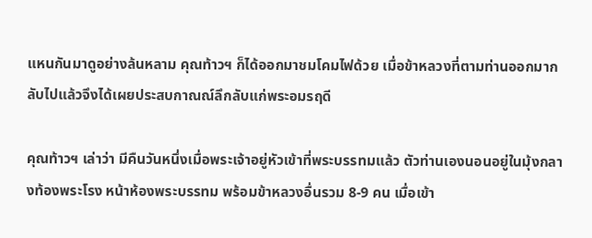แหนกันมาดูอย่างล้นหลาม คุณท้าวฯ ก็ได้ออกมาชมโคมไฟด้วย เมื่อข้าหลวงที่ตามท่านออกมากลับไปแล้วจึงได้เผยประสบกาณณ์ลึกลับแก่พระอมรฤดี

คุณท้าวฯ เล่าว่า มีคืนวันหนึ่งเมื่อพระเจ้าอยู่หัวเข้าที่พระบรรทมแล้ว ตัวท่านเองนอนอยู่ในมุ้งกลางท้องพระโรง หน้าห้องพระบรรทม พร้อมข้าหลวงอื่นรวม 8-9 คน เมื่อเข้า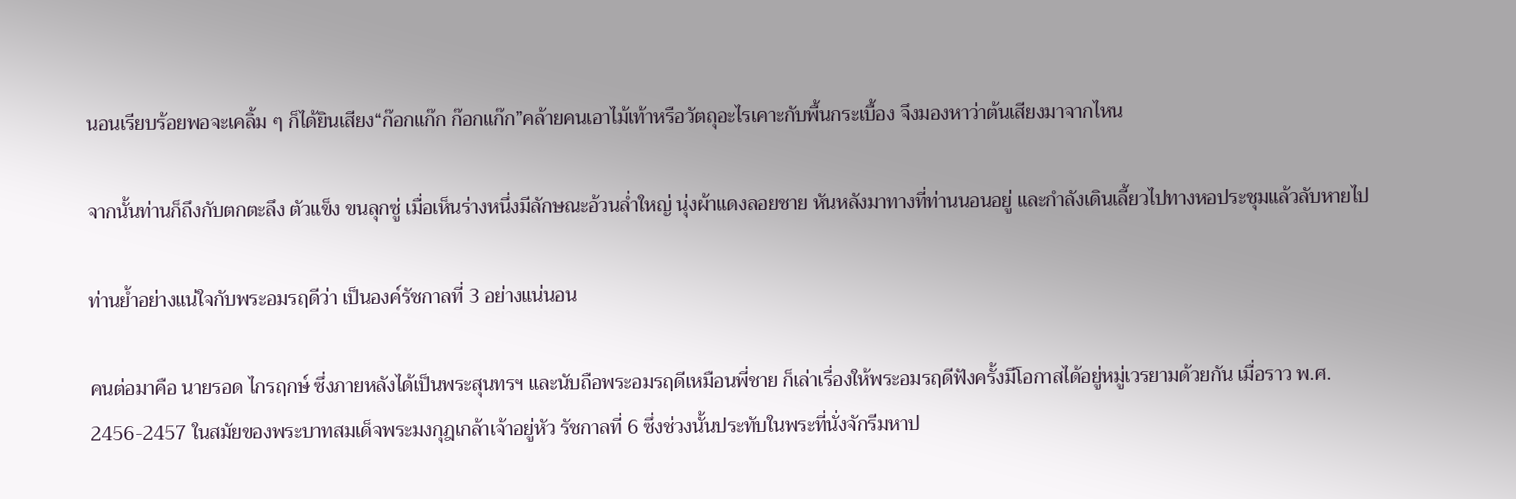นอนเรียบร้อยพอจะเคลิ้ม ๆ ก็ได้ยินเสียง“ก๊อกแก๊ก ก๊อกแก๊ก”คล้ายคนเอาไม้เท้าหรือวัตถุอะไรเคาะกับพื้นกระเบื้อง จึงมองหาว่าต้นเสียงมาจากไหน

จากนั้นท่านก็ถึงกับตกตะลึง ตัวแข็ง ขนลุกซู่ เมื่อเห็นร่างหนึ่งมีลักษณะอ้วนล่ำใหญ่ นุ่งผ้าแดงลอยชาย หันหลังมาทางที่ท่านนอนอยู่ และกำลังเดินเลี้ยวไปทางหอประชุมแล้วลับหายไป

ท่านย้ำอย่างแน่ใจกับพระอมรฤดีว่า เป็นองค์รัชกาลที่ 3 อย่างแน่นอน

คนต่อมาคือ นายรอด ไกรฤกษ์ ซึ่งภายหลังได้เป็นพระสุนทรฯ และนับถือพระอมรฤดีเหมือนพี่ชาย ก็เล่าเรื่องให้พระอมรฤดีฟังครั้งมีโอกาสได้อยู่หมู่เวรยามด้วยกัน เมื่อราว พ.ศ. 2456-2457 ในสมัยของพระบาทสมเด็จพระมงกุฎเกล้าเจ้าอยู่หัว รัชกาลที่ 6 ซึ่งช่วงนั้นประทับในพระที่นั่งจักรีมหาป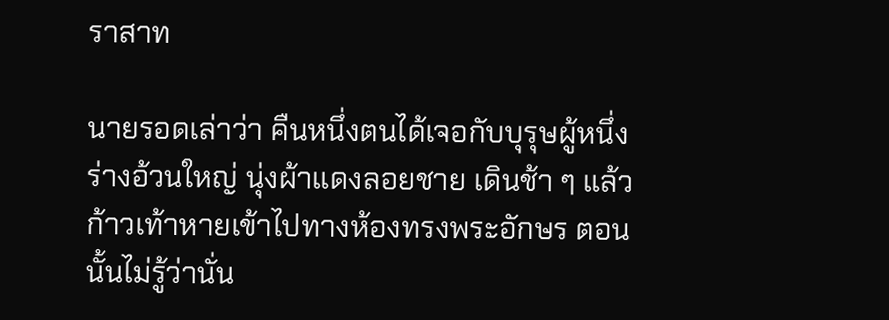ราสาท

นายรอดเล่าว่า คืนหนึ่งตนได้เจอกับบุรุษผู้หนึ่ง ร่างอ้วนใหญ่ นุ่งผ้าแดงลอยชาย เดินช้า ๆ แล้วก้าวเท้าหายเข้าไปทางห้องทรงพระอักษร ตอนนั้นไม่รู้ว่านั่น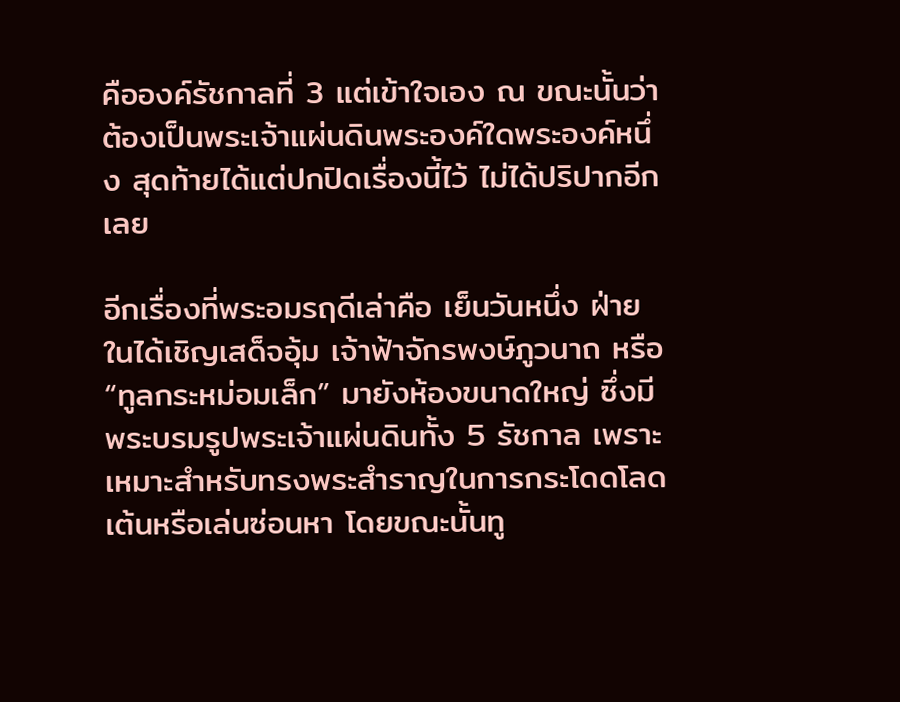คือองค์รัชกาลที่ 3 แต่เข้าใจเอง ณ ขณะนั้นว่าต้องเป็นพระเจ้าแผ่นดินพระองค์ใดพระองค์หนึ่ง สุดท้ายได้แต่ปกปิดเรื่องนี้ไว้ ไม่ได้ปริปากอีกเลย

อีกเรื่องที่พระอมรฤดีเล่าคือ เย็นวันหนึ่ง ฝ่ายในได้เชิญเสด็จอุ้ม เจ้าฟ้าจักรพงษ์ภูวนาถ หรือ “ทูลกระหม่อมเล็ก” มายังห้องขนาดใหญ่ ซึ่งมีพระบรมรูปพระเจ้าแผ่นดินทั้ง 5 รัชกาล เพราะเหมาะสำหรับทรงพระสำราญในการกระโดดโลดเต้นหรือเล่นซ่อนหา โดยขณะนั้นทู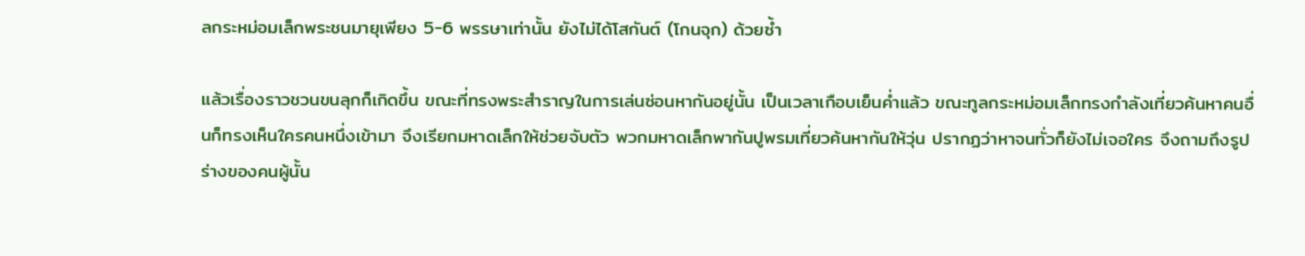ลกระหม่อมเล็กพระชนมายุเพียง 5-6 พรรษาเท่านั้น ยังไม่ได้โสกันต์ (โกนจุก) ด้วยซ้ำ

แล้วเรื่องราวชวนขนลุกก็เกิดขึ้น ขณะที่ทรงพระสำราญในการเล่นซ่อนหากันอยู่นั้น เป็นเวลาเกือบเย็นค่ำแล้ว ขณะทูลกระหม่อมเล็กทรงกำลังเที่ยวค้นหาคนอื่นก็ทรงเห็นใครคนหนึ่งเข้ามา จึงเรียกมหาดเล็กให้ช่วยจับตัว พวกมหาดเล็กพากันปูพรมเที่ยวค้นหากันให้วุ่น ปรากฏว่าหาจนทั่วก็ยังไม่เจอใคร จึงถามถึงรูปร่างของคนผู้นั้น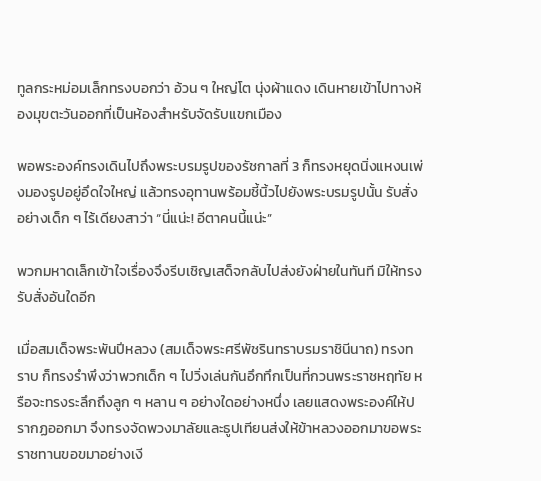ทูลกระหม่อมเล็กทรงบอกว่า อ้วน ๆ ใหญ่โต นุ่งผ้าแดง เดินหายเข้าไปทางห้องมุขตะวันออกที่เป็นห้องสำหรับจัดรับแขกเมือง

พอพระองค์ทรงเดินไปถึงพระบรมรูปของรัชกาลที่ 3 ก็ทรงหยุดนิ่งแหงนเพ่งมองรูปอยู่อึดใจใหญ่ แล้วทรงอุทานพร้อมชี้นิ้วไปยังพระบรมรูปนั้น รับสั่งอย่างเด็ก ๆ ไร้เดียงสาว่า “นี่แน่ะ! อีตาคนนี้แน่ะ”

พวกมหาดเล็กเข้าใจเรื่องจึงรีบเชิญเสด็จกลับไปส่งยังฝ่ายในทันที มิให้ทรงรับสั่งอันใดอีก

เมื่อสมเด็จพระพันปีหลวง (สมเด็จพระศรีพัชรินทราบรมราชินีนาถ) ทรงทราบ ก็ทรงรำพึงว่าพวกเด็ก ๆ ไปวิ่งเล่นกันอึกทึกเป็นที่กวนพระราชหฤทัย หรือจะทรงระลึกถึงลูก ๆ หลาน ๆ อย่างใดอย่างหนึ่ง เลยแสดงพระองค์ให้ปรากฏออกมา จึงทรงจัดพวงมาลัยและธูปเทียนส่งให้ข้าหลวงออกมาขอพระราชทานขอขมาอย่างเงี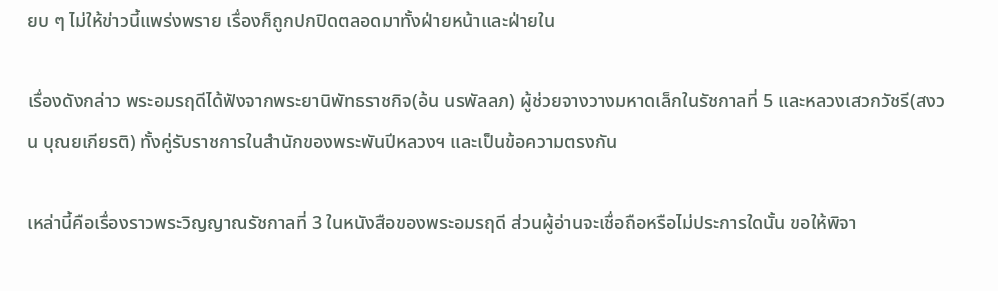ยบ ๆ ไม่ให้ข่าวนี้แพร่งพราย เรื่องก็ถูกปกปิดตลอดมาทั้งฝ่ายหน้าและฝ่ายใน

เรื่องดังกล่าว พระอมรฤดีได้ฟังจากพระยานิพัทธราชกิจ(อ้น นรพัลลภ) ผู้ช่วยจางวางมหาดเล็กในรัชกาลที่ 5 และหลวงเสวกวัชรี(สงวน บุณยเกียรติ) ทั้งคู่รับราชการในสำนักของพระพันปีหลวงฯ และเป็นข้อความตรงกัน

เหล่านี้คือเรื่องราวพระวิญญาณรัชกาลที่ 3 ในหนังสือของพระอมรฤดี ส่วนผู้อ่านจะเชื่อถือหรือไม่ประการใดนั้น ขอให้พิจา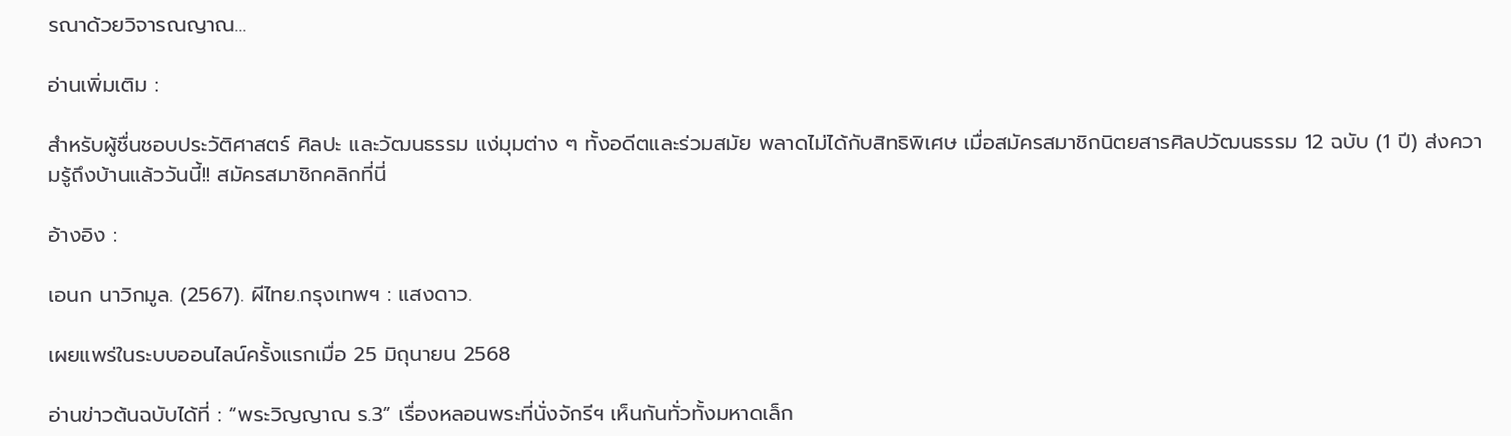รณาด้วยวิจารณญาณ…

อ่านเพิ่มเติม :

สำหรับผู้ชื่นชอบประวัติศาสตร์ ศิลปะ และวัฒนธรรม แง่มุมต่าง ๆ ทั้งอดีตและร่วมสมัย พลาดไม่ได้กับสิทธิพิเศษ เมื่อสมัครสมาชิกนิตยสารศิลปวัฒนธรรม 12 ฉบับ (1 ปี) ส่งความรู้ถึงบ้านแล้ววันนี้!! สมัครสมาชิกคลิกที่นี่

อ้างอิง :

เอนก นาวิกมูล. (2567). ผีไทย.กรุงเทพฯ : แสงดาว.

เผยแพร่ในระบบออนไลน์ครั้งแรกเมื่อ 25 มิถุนายน 2568

อ่านข่าวต้นฉบับได้ที่ : “พระวิญญาณ ร.3” เรื่องหลอนพระที่นั่งจักรีฯ เห็นกันทั่วทั้งมหาดเล็ก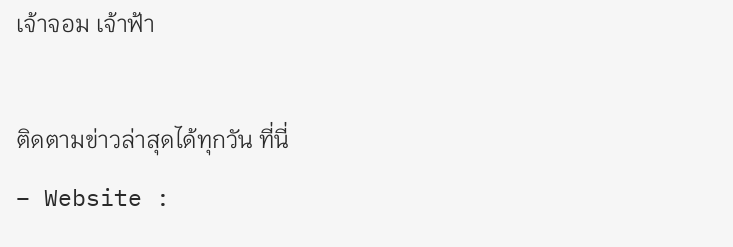เจ้าจอม เจ้าฟ้า

ติดตามข่าวล่าสุดได้ทุกวัน ที่นี่
– Website :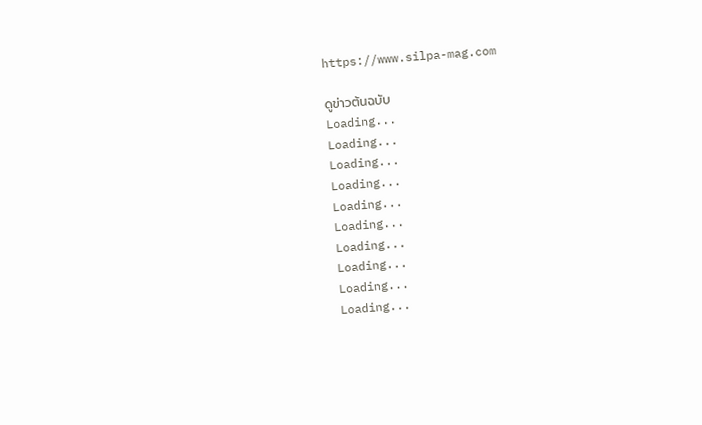https://www.silpa-mag.com

ดูข่าวต้นฉบับ
Loading...
Loading...
Loading...
Loading...
Loading...
Loading...
Loading...
Loading...
Loading...
Loading...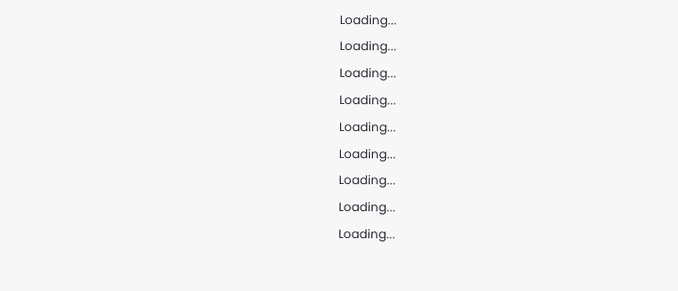Loading...
Loading...
Loading...
Loading...
Loading...
Loading...
Loading...
Loading...
Loading...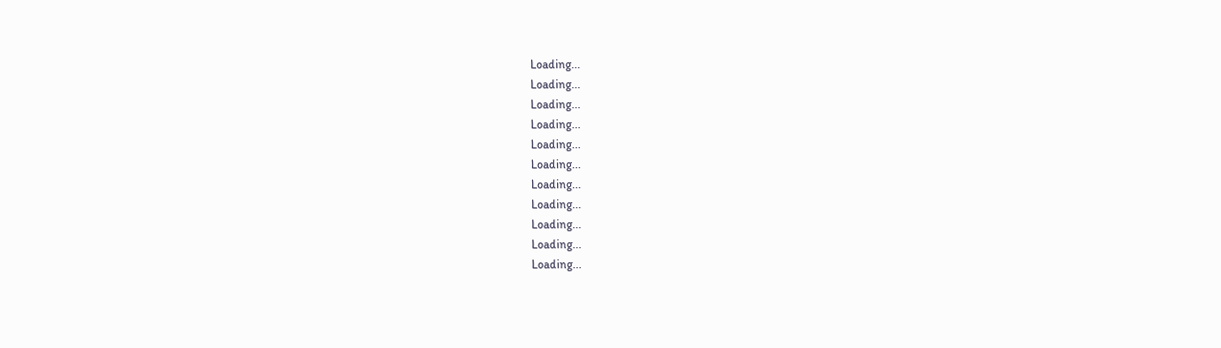Loading...
Loading...
Loading...
Loading...
Loading...
Loading...
Loading...
Loading...
Loading...
Loading...
Loading...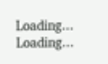Loading...
Loading...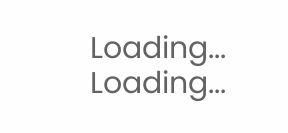Loading...
Loading...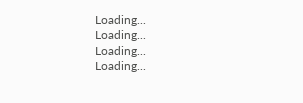Loading...
Loading...
Loading...
Loading...